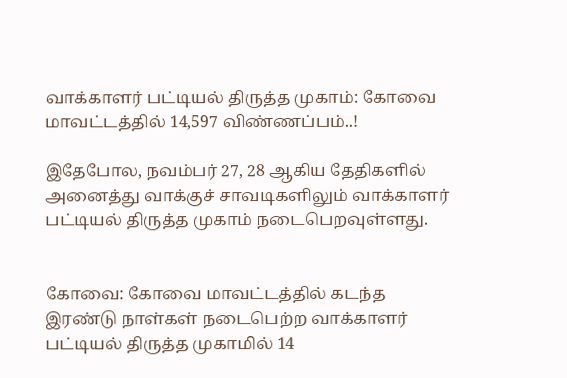வாக்காளர் பட்டியல் திருத்த முகாம்: கோவை மாவட்டத்தில் 14,597 விண்ணப்பம்..!

இதேபோல, நவம்பர் 27, 28 ஆகிய தேதிகளில் அனைத்து வாக்குச் சாவடிகளிலும் வாக்காளர் பட்டியல் திருத்த முகாம் நடைபெறவுள்ளது.


கோவை: கோவை மாவட்டத்தில் கடந்த இரண்டு நாள்கள் நடைபெற்ற வாக்காளர் பட்டியல் திருத்த முகாமில் 14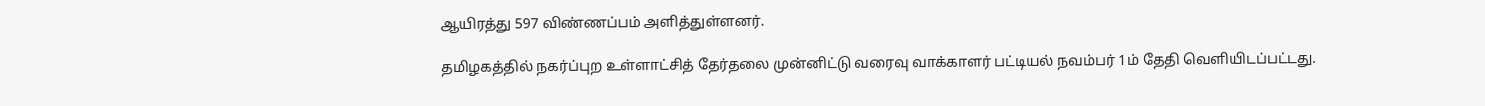ஆயிரத்து 597 விண்ணப்பம் அளித்துள்ளனர்.

தமிழகத்தில் நகர்ப்புற உள்ளாட்சித் தேர்தலை முன்னிட்டு வரைவு வாக்காளர் பட்டியல் நவம்பர் 1ம் தேதி வெளியிடப்பட்டது.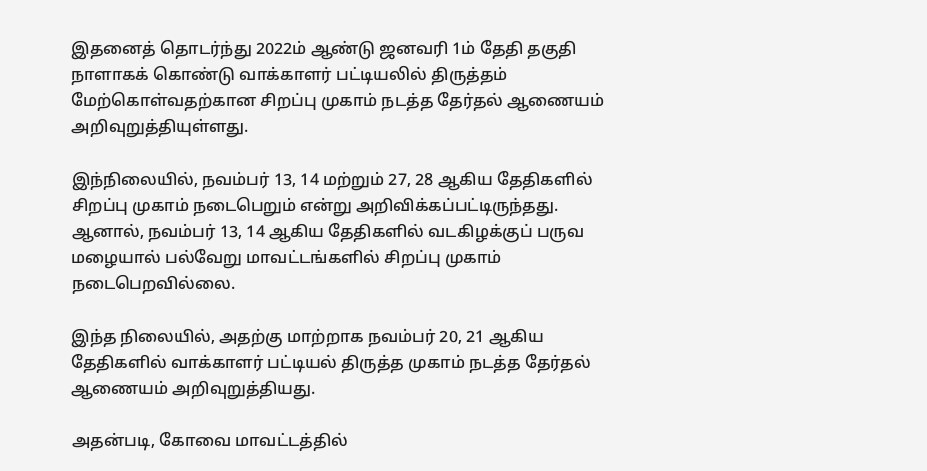இதனைத் தொடர்ந்து 2022ம் ஆண்டு ஜனவரி 1ம் தேதி தகுதி நாளாகக் கொண்டு வாக்காளர் பட்டியலில் திருத்தம் மேற்கொள்வதற்கான சிறப்பு முகாம் நடத்த தேர்தல் ஆணையம் அறிவுறுத்தியுள்ளது.

இந்நிலையில், நவம்பர் 13, 14 மற்றும் 27, 28 ஆகிய தேதிகளில் சிறப்பு முகாம் நடைபெறும் என்று அறிவிக்கப்பட்டிருந்தது. ஆனால், நவம்பர் 13, 14 ஆகிய தேதிகளில் வடகிழக்குப் பருவ மழையால் பல்வேறு மாவட்டங்களில் சிறப்பு முகாம் நடைபெறவில்லை.

இந்த நிலையில், அதற்கு மாற்றாக நவம்பர் 20, 21 ஆகிய தேதிகளில் வாக்காளர் பட்டியல் திருத்த முகாம் நடத்த தேர்தல் ஆணையம் அறிவுறுத்தியது.

அதன்படி, கோவை மாவட்டத்தில்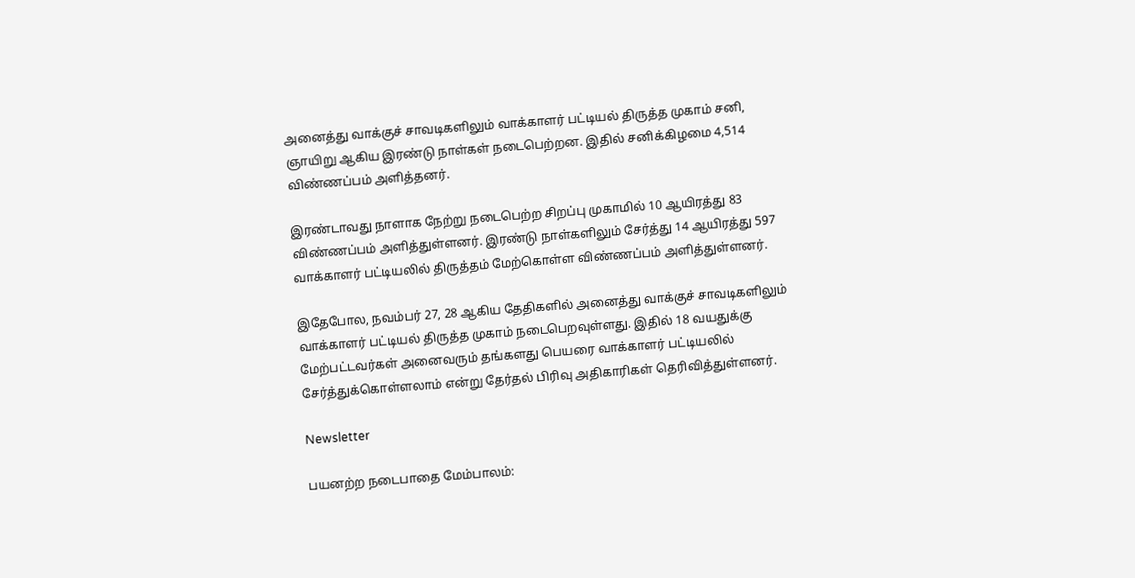அனைத்து வாக்குச் சாவடிகளிலும் வாக்காளர் பட்டியல் திருத்த முகாம் சனி, ஞாயிறு ஆகிய இரண்டு நாள்கள் நடைபெற்றன. இதில் சனிக்கிழமை 4,514 விண்ணப்பம் அளித்தனர்.

இரண்டாவது நாளாக நேற்று நடைபெற்ற சிறப்பு முகாமில் 10 ஆயிரத்து 83 விண்ணப்பம் அளித்துள்ளனர். இரண்டு நாள்களிலும் சேர்த்து 14 ஆயிரத்து 597 வாக்காளர் பட்டியலில் திருத்தம் மேற்கொள்ள விண்ணப்பம் அளித்துள்ளனர்.

இதேபோல, நவம்பர் 27, 28 ஆகிய தேதிகளில் அனைத்து வாக்குச் சாவடிகளிலும் வாக்காளர் பட்டியல் திருத்த முகாம் நடைபெறவுள்ளது. இதில் 18 வயதுக்கு மேற்பட்டவர்கள் அனைவரும் தங்களது பெயரை வாக்காளர் பட்டியலில் சேர்த்துக்கொள்ளலாம் என்று தேர்தல் பிரிவு அதிகாரிகள் தெரிவித்துள்ளனர்.

Newsletter

பயனற்ற நடைபாதை மேம்பாலம்: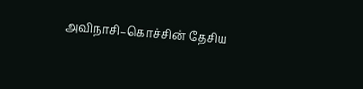அவிநாசி–கொச்சின் தேசிய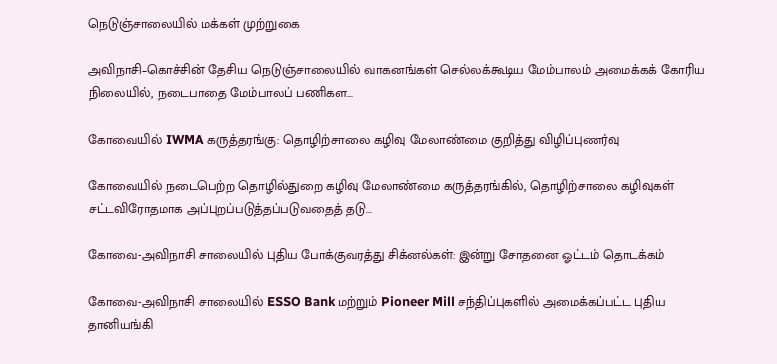நெடுஞ்சாலையில் மக்கள் முற்றுகை

அவிநாசி–கொச்சின் தேசிய நெடுஞ்சாலையில் வாகனங்கள் செல்லக்கூடிய மேம்பாலம் அமைக்கக் கோரிய நிலையில், நடைபாதை மேம்பாலப் பணிகள...

கோவையில் IWMA கருத்தரங்கு: தொழிற்சாலை கழிவு மேலாண்மை குறித்து விழிப்புணர்வு

கோவையில் நடைபெற்ற தொழில்துறை கழிவு மேலாண்மை கருத்தரங்கில், தொழிற்சாலை கழிவுகள் சட்டவிரோதமாக அப்புறப்படுத்தப்படுவதைத் தடு...

கோவை-அவிநாசி சாலையில் புதிய போக்குவரத்து சிக்னல்கள்: இன்று சோதனை ஓட்டம் தொடக்கம்

கோவை-அவிநாசி சாலையில் ESSO Bank மற்றும் Pioneer Mill சந்திப்புகளில் அமைக்கப்பட்ட புதிய தானியங்கி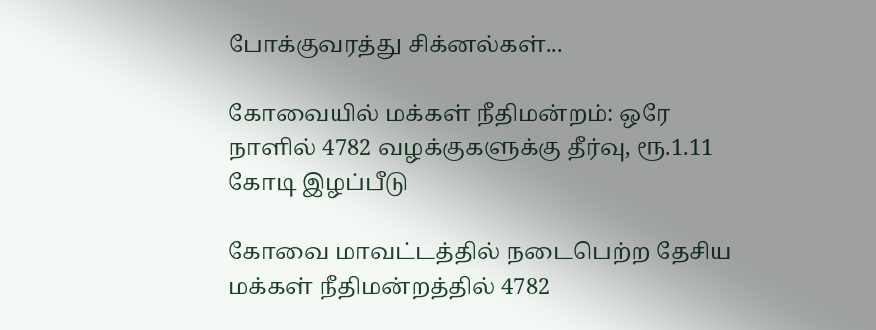போக்குவரத்து சிக்னல்கள்...

கோவையில் மக்கள் நீதிமன்றம்: ஒரே நாளில் 4782 வழக்குகளுக்கு தீர்வு, ரூ.1.11 கோடி இழப்பீடு

கோவை மாவட்டத்தில் நடைபெற்ற தேசிய மக்கள் நீதிமன்றத்தில் 4782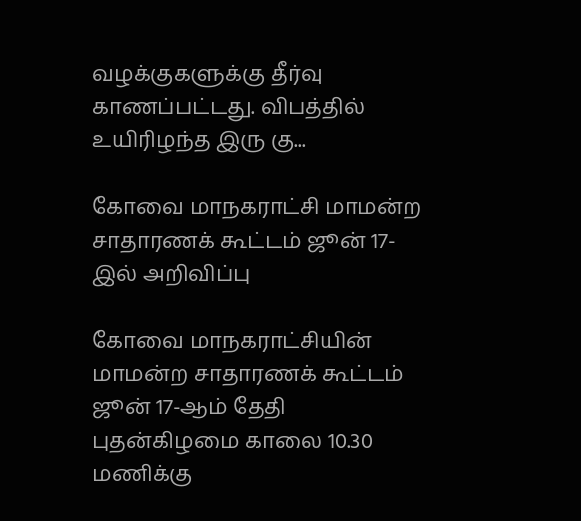வழக்குகளுக்கு தீர்வு காணப்பட்டது. விபத்தில் உயிரிழந்த இரு கு...

கோவை மாநகராட்சி மாமன்ற சாதாரணக் கூட்டம் ஜூன் 17-இல் அறிவிப்பு

கோவை மாநகராட்சியின் மாமன்ற சாதாரணக் கூட்டம் ஜூன் 17-ஆம் தேதி புதன்கிழமை காலை 10.30 மணிக்கு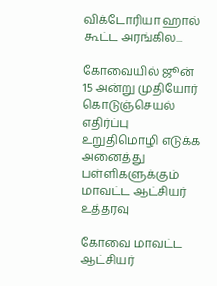விக்டோரியா ஹால் கூட்ட அரங்கில...

கோவையில் ஜூன் 15 அன்று முதியோர் கொடுஞ்செயல் எதிர்ப்பு உறுதிமொழி எடுக்க அனைத்து பள்ளிகளுக்கும் மாவட்ட ஆட்சியர் உத்தரவு

கோவை மாவட்ட ஆட்சியர்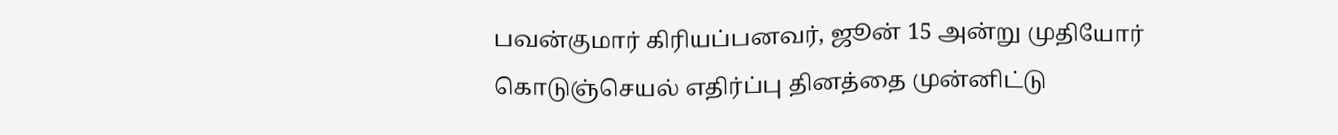பவன்குமார் கிரியப்பனவர், ஜூன் 15 அன்று முதியோர் கொடுஞ்செயல் எதிர்ப்பு தினத்தை முன்னிட்டு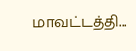மாவட்டத்தி...